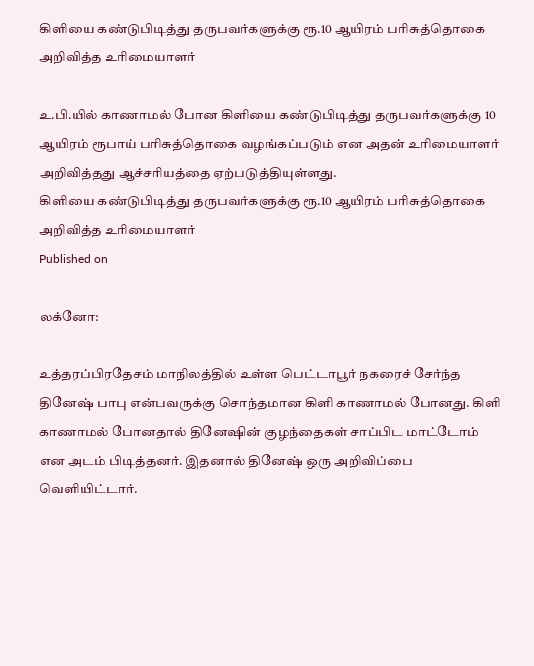கிளியை கண்டுபிடித்து தருபவர்களுக்கு ரூ.10 ஆயிரம் பரிசுத்தொகை அறிவித்த உரிமையாளர்

உ.பி.யில் காணாமல் போன கிளியை கண்டுபிடித்து தருபவர்களுக்கு 10 ஆயிரம் ரூபாய் பரிசுத்தொகை வழங்கப்படும் என அதன் உரிமையாளர் அறிவித்தது ஆச்சரியத்தை ஏற்படுத்தியுள்ளது.
கிளியை கண்டுபிடித்து தருபவர்களுக்கு ரூ.10 ஆயிரம் பரிசுத்தொகை அறிவித்த உரிமையாளர்
Published on

லக்னோ:

உத்தரப்பிரதேசம் மாநிலத்தில் உள்ள பெட்டாபூர் நகரைச் சேர்ந்த தினேஷ் பாபு என்பவருக்கு சொந்தமான கிளி காணாமல் போனது. கிளி காணாமல் போனதால் தினேஷின் குழந்தைகள் சாப்பிட மாட்டோம் என அடம் பிடித்தனர். இதனால் தினேஷ் ஒரு அறிவிப்பை வெளியிட்டார்.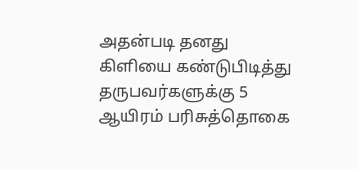அதன்படி தனது கிளியை கண்டுபிடித்து தருபவர்களுக்கு 5 ஆயிரம் பரிசுத்தொகை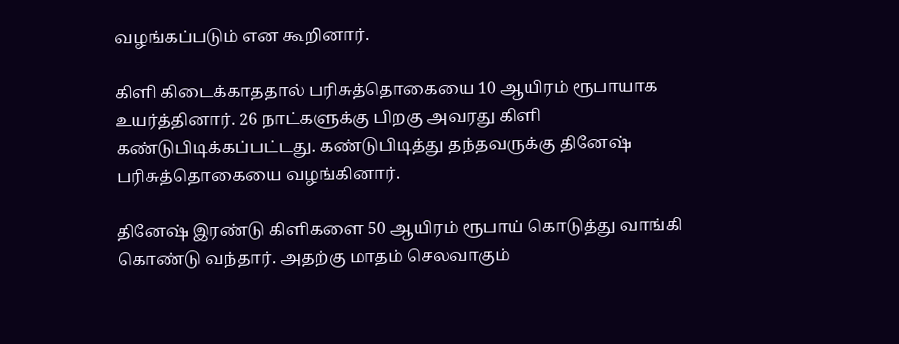வழங்கப்படும் என கூறினார்.

கிளி கிடைக்காததால் பரிசுத்தொகையை 10 ஆயிரம் ரூபாயாக உயர்த்தினார். 26 நாட்களுக்கு பிறகு அவரது கிளி கண்டுபிடிக்கப்பட்டது. கண்டுபிடித்து தந்தவருக்கு தினேஷ் பரிசுத்தொகையை வழங்கினார்.

தினேஷ் இரண்டு கிளிகளை 50 ஆயிரம் ரூபாய் கொடுத்து வாங்கி கொண்டு வந்தார். அதற்கு மாதம் செலவாகும்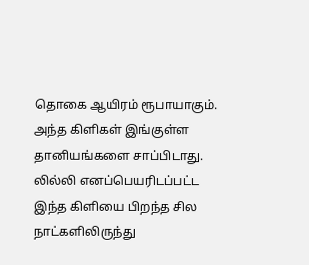தொகை ஆயிரம் ரூபாயாகும். அந்த கிளிகள் இங்குள்ள தானியங்களை சாப்பிடாது. லில்லி எனப்பெயரிடப்பட்ட இந்த கிளியை பிறந்த சில நாட்களிலிருந்து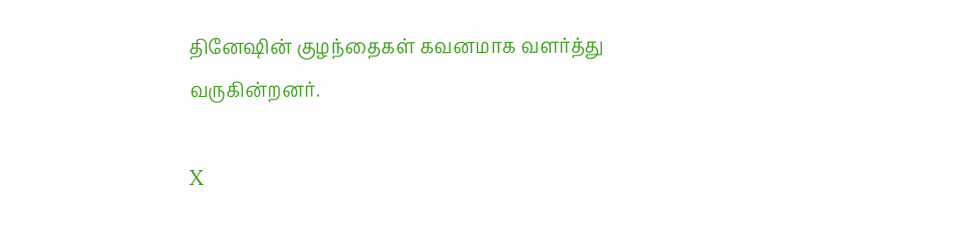தினேஷின் குழந்தைகள் கவனமாக வளர்த்து வருகின்றனர்.

X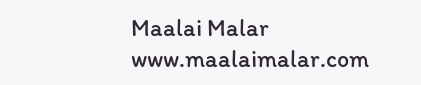Maalai Malar
www.maalaimalar.com